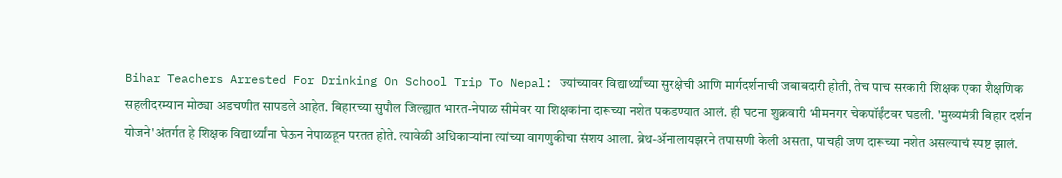Bihar Teachers Arrested For Drinking On School Trip To Nepal: ज्यांच्यावर विद्यार्थ्यांच्या सुरक्षेची आणि मार्गदर्शनाची जबाबदारी होती, तेच पाच सरकारी शिक्षक एका शैक्षणिक सहलीदरम्यान मोठ्या अडचणीत सापडले आहेत. बिहारच्या सुपौल जिल्ह्यात भारत-नेपाळ सीमेवर या शिक्षकांना दारूच्या नशेत पकडण्यात आलं. ही घटना शुक्रवारी भीमनगर चेकपॉईंटवर घडली. 'मुख्यमंत्री बिहार दर्शन योजने'अंतर्गत हे शिक्षक विद्यार्थ्यांना घेऊन नेपाळहून परतत होते. त्यावेळी अधिकाऱ्यांना त्यांच्या वागणुकीचा संशय आला. ब्रेथ-ॲनालायझरने तपासणी केली असता, पाचही जण दारूच्या नशेत असल्याचं स्पष्ट झालं.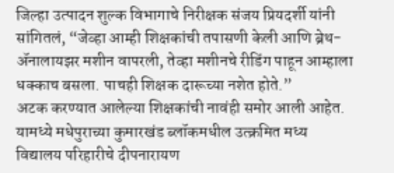जिल्हा उत्पादन शुल्क विभागाचे निरीक्षक संजय प्रियदर्शी यांनी सांगितलं, “जेव्हा आम्ही शिक्षकांची तपासणी केली आणि ब्रेथ-ॲनालायझर मशीन वापरली, तेव्हा मशीनचे रीडिंग पाहून आम्हाला धक्काच बसला. पाचही शिक्षक दारूच्या नशेत होते.”
अटक करण्यात आलेल्या शिक्षकांची नावंही समोर आली आहेत. यामध्ये मधेपुराच्या कुमारखंड ब्लॉकमधील उत्क्रमित मध्य विद्यालय परिहारीचे दीपनारायण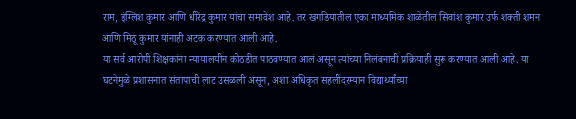राम, इंग्लिश कुमार आणि धीरेंद्र कुमार यांचा समावेश आहे. तर खगडियातील एका माध्यमिक शाळेतील सिवांश कुमार उर्फ शक्ती शमन आणि मिठू कुमार यांनाही अटक करण्यात आली आहे.
या सर्व आरोपी शिक्षकांना न्यायालयीन कोठडीत पाठवण्यात आलं असून त्यांच्या निलंबनाची प्रक्रियाही सुरू करण्यात आली आहे. या घटनेमुळे प्रशासनात संतापाची लाट उसळली असून, अशा अधिकृत सहलींदरम्यान विद्यार्थ्यांच्या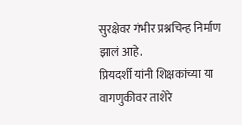सुरक्षेवर गंभीर प्रश्नचिन्ह निर्माण झालं आहे.
प्रियदर्शी यांनी शिक्षकांच्या या वागणुकीवर ताशेरे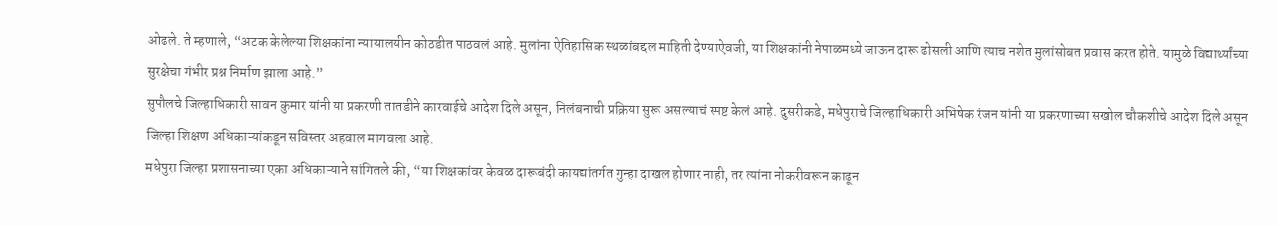ओढले. ते म्हणाले, “अटक केलेल्या शिक्षकांना न्यायालयीन कोठडीत पाठवलं आहे. मुलांना ऐतिहासिक स्थळांबद्दल माहिती देण्याऐवजी, या शिक्षकांनी नेपाळमध्ये जाऊन दारू ढोसली आणि त्याच नशेत मुलांसोबत प्रवास करत होते. यामुळे विद्यार्थ्यांच्या सुरक्षेचा गंभीर प्रश्न निर्माण झाला आहे.”
सुपौलचे जिल्हाधिकारी सावन कुमार यांनी या प्रकरणी तातडीने कारवाईचे आदेश दिले असून, निलंबनाची प्रक्रिया सुरू असल्याचं स्पष्ट केलं आहे. दुसरीकडे, मधेपुराचे जिल्हाधिकारी अभिषेक रंजन यांनी या प्रकरणाच्या सखोल चौकशीचे आदेश दिले असून जिल्हा शिक्षण अधिकाऱ्यांकडून सविस्तर अहवाल मागवला आहे.
मधेपुरा जिल्हा प्रशासनाच्या एका अधिकाऱ्याने सांगितले की, “या शिक्षकांवर केवळ दारूबंदी कायद्यांतर्गत गुन्हा दाखल होणार नाही, तर त्यांना नोकरीवरून काढून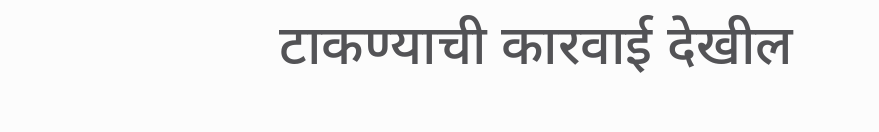टाकण्याची कारवाई देखील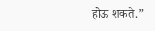होऊ शकते.”